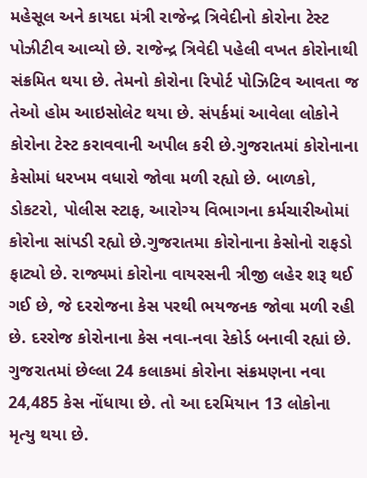મહેસૂલ અને કાયદા મંત્રી રાજેન્દ્ર ત્રિવેદીનો કોરોના ટેસ્ટ પોઝીટીવ આવ્યો છે. રાજેન્દ્ર ત્રિવેદી પહેલી વખત કોરોનાથી સંક્રમિત થયા છે. તેમનો કોરોના રિપોર્ટ પોઝિટિવ આવતા જ તેઓ હોમ આઇસોલેટ થયા છે. સંપર્કમાં આવેલા લોકોને કોરોના ટેસ્ટ કરાવવાની અપીલ કરી છે.ગુજરાતમાં કોરોનાના કેસોમાં ધરખમ વધારો જોવા મળી રહ્યો છે. બાળકો, ડોકટરો, પોલીસ સ્ટાફ, આરોગ્ય વિભાગના કર્મચારીઓમાં કોરોના સાંપડી રહ્યો છે.ગુજરાતમા કોરોનાના કેસોનો રાફડો ફાટ્યો છે. રાજ્યમાં કોરોના વાયરસની ત્રીજી લહેર શરૂ થઈ ગઈ છે, જે દરરોજના કેસ પરથી ભયજનક જોવા મળી રહી છે. દરરોજ કોરોનાના કેસ નવા-નવા રેકોર્ડ બનાવી રહ્યાં છે. ગુજરાતમાં છેલ્લા 24 કલાકમાં કોરોના સંક્રમણના નવા 24,485 કેસ નોંધાયા છે. તો આ દરમિયાન 13 લોકોના મૃત્યુ થયા છે.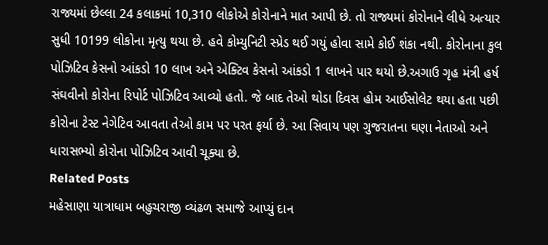રાજ્યમાં છેલ્લા 24 કલાકમાં 10,310 લોકોએ કોરોનાને માત આપી છે. તો રાજ્યમાં કોરોનાને લીધે અત્યાર સુધી 10199 લોકોના મૃત્યુ થયા છે. હવે કોમ્યુનિટી સ્પ્રેડ થઈ ગયું હોવા સામે કોઈ શંકા નથી. કોરોનાના કુલ પોઝિટિવ કેસનો આંકડો 10 લાખ અને એક્ટિવ કેસનો આંકડો 1 લાખને પાર થયો છે.અગાઉ ગૃહ મંત્રી હર્ષ સંઘવીનો કોરોના રિપોર્ટ પોઝિટિવ આવ્યો હતો. જે બાદ તેઓ થોડા દિવસ હોમ આઈસોલેટ થયા હતા પછી કોરોના ટેસ્ટ નેગેટિવ આવતા તેઓ કામ પર પરત ફર્યા છે. આ સિવાય પણ ગુજરાતના ઘણા નેતાઓ અને ધારાસભ્યો કોરોના પોઝિટિવ આવી ચૂક્યા છે.
Related Posts
મહેસાણા યાત્રાધામ બહુચરાજી વ્યંઢળ સમાજે આપ્યું દાન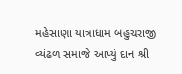મહેસાણા યાત્રાધામ બહુચરાજી વ્યંઢળ સમાજે આપ્યું દાન શ્રી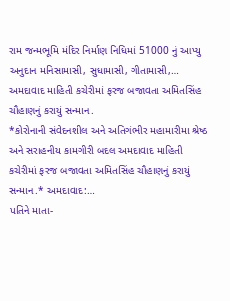રામ જન્મભૂમિ મંદિર નિર્માણ નિધિમાં 51000 નું આપ્યુ અનુદાન મનિસામાસી, સુધામાસી, ગીતામાસી,…
અમદાવાદ માહિતી કચેરીમાં ફરજ બજાવતા અમિતસિંહ ચૌહાણનું કરાયું સન્માન.
*કોરોનાની સંવેદનશીલ અને અતિગંભીર મહામારીમા શ્રેષ્ઠ અને સરાહનીય કામગીરી બદલ અમદાવાદ માહિતી કચેરીમાં ફરજ બજાવતા અમિતસિંહ ચૌહાણનું કરાયું સન્માન.* અમદાવાદ:…
પતિને માતા-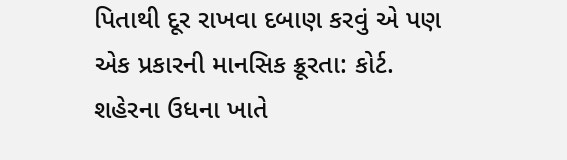પિતાથી દૂર રાખવા દબાણ કરવું એ પણ એક પ્રકારની માનસિક ક્રૂરતા: કોર્ટ.
શહેરના ઉધના ખાતે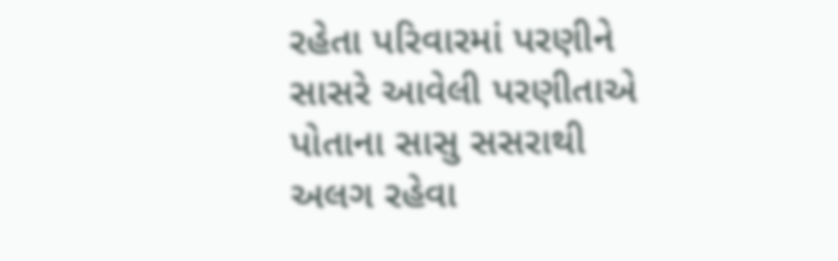રહેતા પરિવારમાં પરણીને સાસરે આવેલી પરણીતાએ પોતાના સાસુ સસરાથી અલગ રહેવા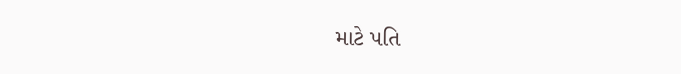માટે પતિ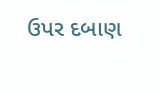ઉપર દબાણ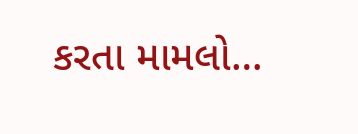કરતા મામલો…